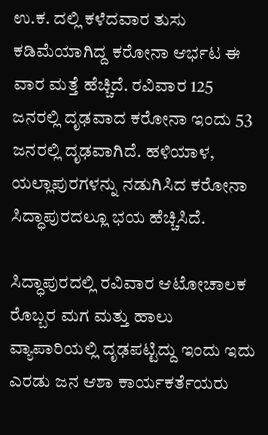ಉ.ಕ. ದಲ್ಲಿ ಕಳೆದವಾರ ತುಸು ಕಡಿಮೆಯಾಗಿದ್ದ ಕರೋನಾ ಆರ್ಭಟ ಈ ವಾರ ಮತ್ತೆ ಹೆಚ್ಚಿದೆ. ರವಿವಾರ 125 ಜನರಲ್ಲಿ ದೃಢವಾದ ಕರೋನಾ ಇಂದು 53 ಜನರಲ್ಲಿ ದೃಢವಾಗಿದೆ. ಹಳಿಯಾಳ, ಯಲ್ಲಾಪುರಗಳನ್ನು ನಡುಗಿಸಿದ ಕರೋನಾ ಸಿದ್ಧಾಪುರದಲ್ಲೂ ಭಯ ಹೆಚ್ಚಿಸಿದೆ.

ಸಿದ್ಧಾಪುರದಲ್ಲಿ ರವಿವಾರ ಆಟೋಚಾಲಕ ರೊಬ್ಬರ ಮಗ ಮತ್ತು ಹಾಲು ವ್ಯಾಪಾರಿಯಲ್ಲಿ ದೃಢಪಟ್ಟಿದ್ದು ಇಂದು ಇದು ಎರಡು ಜನ ಆಶಾ ಕಾರ್ಯಕರ್ತೆಯರು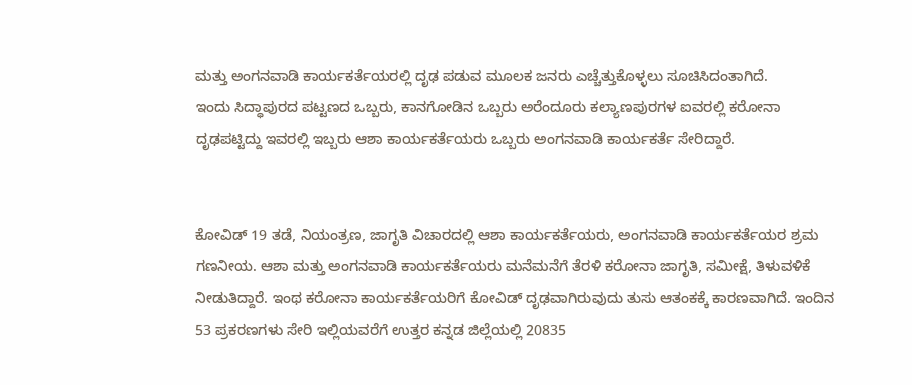ಮತ್ತು ಅಂಗನವಾಡಿ ಕಾರ್ಯಕರ್ತೆಯರಲ್ಲಿ ದೃಢ ಪಡುವ ಮೂಲಕ ಜನರು ಎಚ್ಚೆತ್ತುಕೊಳ್ಳಲು ಸೂಚಿಸಿದಂತಾಗಿದೆ.
ಇಂದು ಸಿದ್ಧಾಪುರದ ಪಟ್ಟಣದ ಒಬ್ಬರು, ಕಾನಗೋಡಿನ ಒಬ್ಬರು ಅರೆಂದೂರು ಕಲ್ಯಾಣಪುರಗಳ ಐವರಲ್ಲಿ ಕರೋನಾ ದೃಢಪಟ್ಟಿದ್ದು ಇವರಲ್ಲಿ ಇಬ್ಬರು ಆಶಾ ಕಾರ್ಯಕರ್ತೆಯರು ಒಬ್ಬರು ಅಂಗನವಾಡಿ ಕಾರ್ಯಕರ್ತೆ ಸೇರಿದ್ದಾರೆ.


ಕೋವಿಡ್ 19 ತಡೆ, ನಿಯಂತ್ರಣ, ಜಾಗೃತಿ ವಿಚಾರದಲ್ಲಿ ಆಶಾ ಕಾರ್ಯಕರ್ತೆಯರು, ಅಂಗನವಾಡಿ ಕಾರ್ಯಕರ್ತೆಯರ ಶ್ರಮ ಗಣನೀಯ. ಆಶಾ ಮತ್ತು ಅಂಗನವಾಡಿ ಕಾರ್ಯಕರ್ತೆಯರು ಮನೆಮನೆಗೆ ತೆರಳಿ ಕರೋನಾ ಜಾಗೃತಿ, ಸಮೀಕ್ಷೆ, ತಿಳುವಳಿಕೆ ನೀಡುತಿದ್ದಾರೆ. ಇಂಥ ಕರೋನಾ ಕಾರ್ಯಕರ್ತೆಯರಿಗೆ ಕೋವಿಡ್ ದೃಢವಾಗಿರುವುದು ತುಸು ಆತಂಕಕ್ಕೆ ಕಾರಣವಾಗಿದೆ. ಇಂದಿನ 53 ಪ್ರಕರಣಗಳು ಸೇರಿ ಇಲ್ಲಿಯವರೆಗೆ ಉತ್ತರ ಕನ್ನಡ ಜಿಲ್ಲೆಯಲ್ಲಿ 20835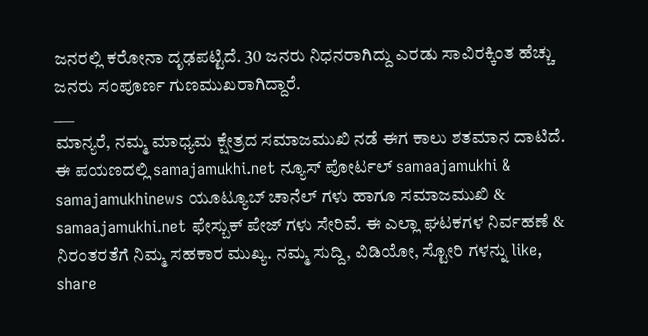ಜನರಲ್ಲಿ ಕರೋನಾ ದೃಢಪಟ್ಟಿದೆ. 30 ಜನರು ನಿಧನರಾಗಿದ್ದು ಎರಡು ಸಾವಿರಕ್ಕಿಂತ ಹೆಚ್ಚು ಜನರು ಸಂಪೂರ್ಣ ಗುಣಮುಖರಾಗಿದ್ದಾರೆ.
___
ಮಾನ್ಯರೆ, ನಮ್ಮ ಮಾಧ್ಯಮ ಕ್ಷೇತ್ರದ ಸಮಾಜಮುಖಿ ನಡೆ ಈಗ ಕಾಲು ಶತಮಾನ ದಾಟಿದೆ. ಈ ಪಯಣದಲ್ಲಿ samajamukhi.net ನ್ಯೂಸ್ ಪೋರ್ಟಲ್ samaajamukhi & samajamukhinews ಯೂಟ್ಯೂಬ್ ಚಾನೆಲ್ ಗಳು ಹಾಗೂ ಸಮಾಜಮುಖಿ & samaajamukhi.net ಫೇಸ್ಬುಕ್ ಪೇಜ್ ಗಳು ಸೇರಿವೆ. ಈ ಎಲ್ಲಾ ಘಟಕಗಳ ನಿರ್ವಹಣೆ & ನಿರಂತರತೆಗೆ ನಿಮ್ಮ ಸಹಕಾರ ಮುಖ್ಯ. ನಮ್ಮ ಸುದ್ದಿ, ವಿಡಿಯೋ, ಸ್ಟೋರಿ ಗಳನ್ನು like, share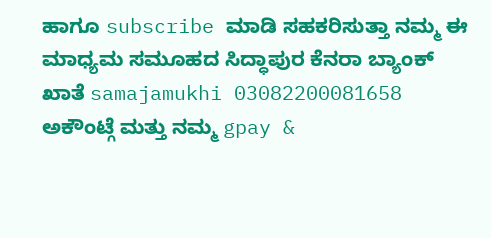ಹಾಗೂ subscribe ಮಾಡಿ ಸಹಕರಿಸುತ್ತಾ ನಮ್ಮ ಈ ಮಾಧ್ಯಮ ಸಮೂಹದ ಸಿದ್ಧಾಪುರ ಕೆನರಾ ಬ್ಯಾಂಕ್ ಖಾತೆ samajamukhi 03082200081658 ಅಕೌಂಟ್ಗೆ ಮತ್ತು ನಮ್ಮ gpay &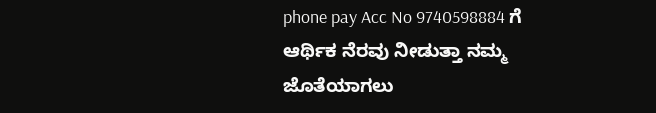phone pay Acc No 9740598884 ಗೆ ಆರ್ಥಿಕ ನೆರವು ನೀಡುತ್ತಾ ನಮ್ಮ ಜೊತೆಯಾಗಲು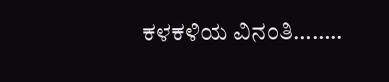ಕಳಕಳಿಯ ವಿನಂತಿ……..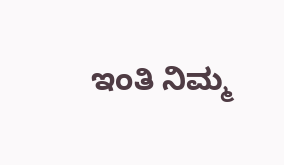ಇಂತಿ ನಿಮ್ಮ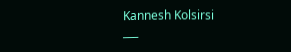Kannesh Kolsirsi
___